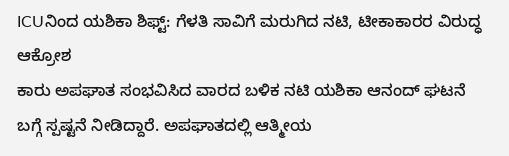ICUನಿಂದ ಯಶಿಕಾ ಶಿಫ್ಟ್: ಗೆಳತಿ ಸಾವಿಗೆ ಮರುಗಿದ ನಟಿ, ಟೀಕಾಕಾರರ ವಿರುದ್ಧ ಆಕ್ರೋಶ
ಕಾರು ಅಪಘಾತ ಸಂಭವಿಸಿದ ವಾರದ ಬಳಿಕ ನಟಿ ಯಶಿಕಾ ಆನಂದ್ ಘಟನೆ ಬಗ್ಗೆ ಸ್ಪಷ್ಟನೆ ನೀಡಿದ್ದಾರೆ. ಅಪಘಾತದಲ್ಲಿ ಆತ್ಮೀಯ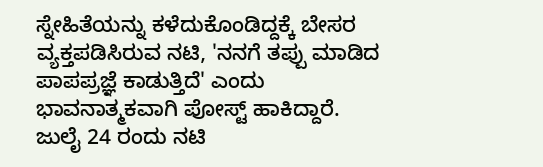ಸ್ನೇಹಿತೆಯನ್ನು ಕಳೆದುಕೊಂಡಿದ್ದಕ್ಕೆ ಬೇಸರ ವ್ಯಕ್ತಪಡಿಸಿರುವ ನಟಿ, 'ನನಗೆ ತಪ್ಪು ಮಾಡಿದ ಪಾಪಪ್ರಜ್ಞೆ ಕಾಡುತ್ತಿದೆ' ಎಂದು ಭಾವನಾತ್ಮಕವಾಗಿ ಪೋಸ್ಟ್ ಹಾಕಿದ್ದಾರೆ.
ಜುಲೈ 24 ರಂದು ನಟಿ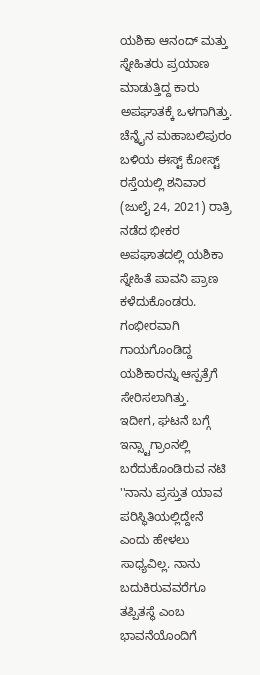ಯಶಿಕಾ ಆನಂದ್ ಮತ್ತು ಸ್ನೇಹಿತರು ಪ್ರಯಾಣ ಮಾಡುತ್ತಿದ್ದ ಕಾರು ಅಪಘಾತಕ್ಕೆ ಒಳಗಾಗಿತ್ತು. ಚೆನ್ನೈನ ಮಹಾಬಲಿಪುರಂ ಬಳಿಯ ಈಸ್ಟ್ ಕೋಸ್ಟ್ ರಸ್ತೆಯಲ್ಲಿ ಶನಿವಾರ (ಜುಲೈ 24, 2021) ರಾತ್ರಿ ನಡೆದ ಭೀಕರ ಅಪಘಾತದಲ್ಲಿ ಯಶಿಕಾ ಸ್ನೇಹಿತೆ ಪಾವನಿ ಪ್ರಾಣ ಕಳೆದುಕೊಂಡರು. ಗಂಭೀರವಾಗಿ ಗಾಯಗೊಂಡಿದ್ದ ಯಶಿಕಾರನ್ನು ಆಸ್ಪತ್ರೆಗೆ ಸೇರಿಸಲಾಗಿತ್ತು.
ಇದೀಗ, ಘಟನೆ ಬಗ್ಗೆ ಇನ್ಸ್ಟಾಗ್ರಾಂನಲ್ಲಿ ಬರೆದುಕೊಂಡಿರುವ ನಟಿ ''ನಾನು ಪ್ರಸ್ತುತ ಯಾವ ಪರಿಸ್ಥಿತಿಯಲ್ಲಿದ್ದೇನೆ ಎಂದು ಹೇಳಲು ಸಾಧ್ಯವಿಲ್ಲ. ನಾನು ಬದುಕಿರುವವರೆಗೂ ತಪ್ಪಿತಸ್ಥೆ ಎಂಬ ಭಾವನೆಯೊಂದಿಗೆ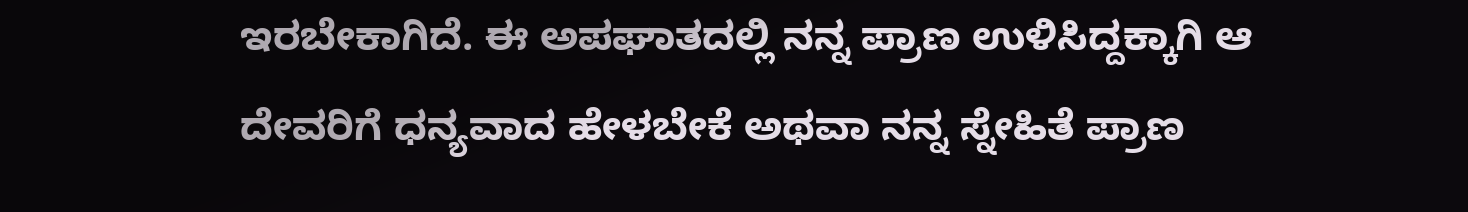ಇರಬೇಕಾಗಿದೆ. ಈ ಅಪಘಾತದಲ್ಲಿ ನನ್ನ ಪ್ರಾಣ ಉಳಿಸಿದ್ದಕ್ಕಾಗಿ ಆ ದೇವರಿಗೆ ಧನ್ಯವಾದ ಹೇಳಬೇಕೆ ಅಥವಾ ನನ್ನ ಸ್ನೇಹಿತೆ ಪ್ರಾಣ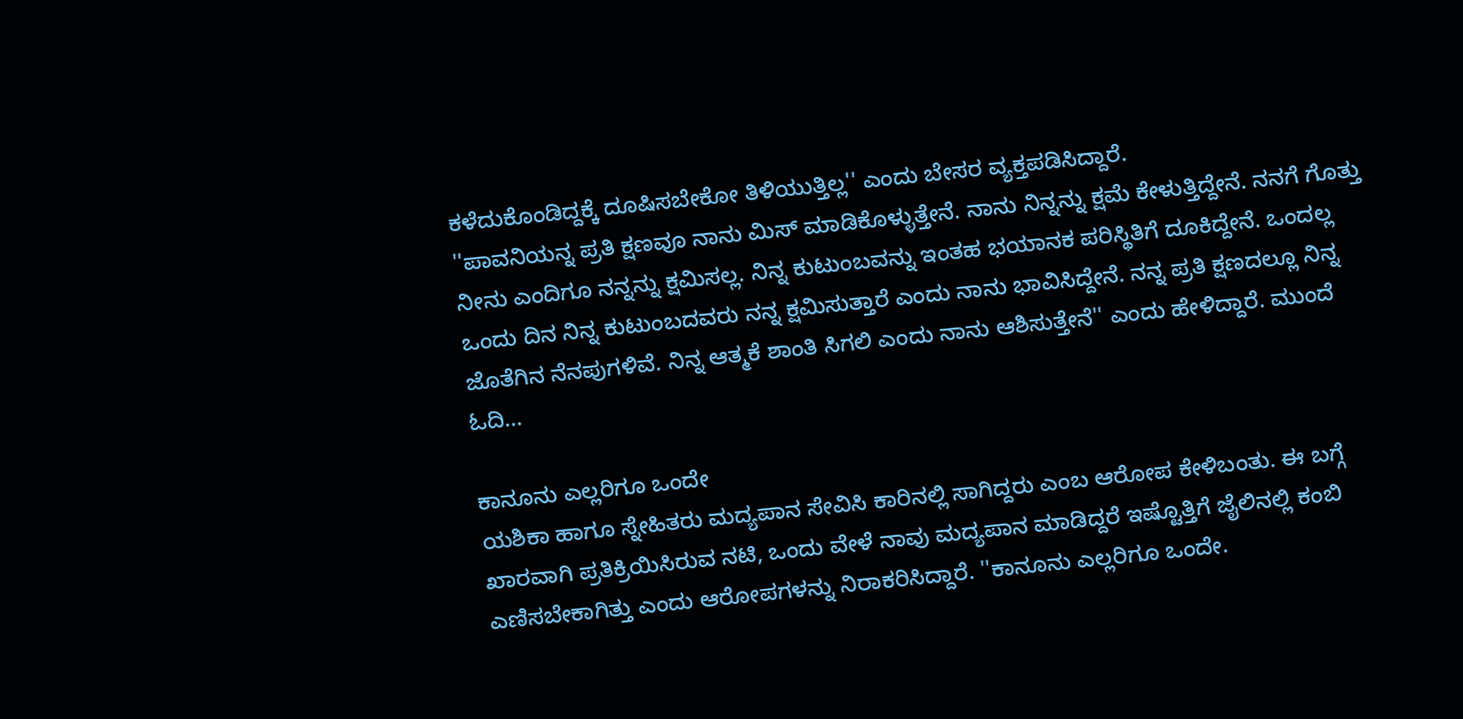ಕಳೆದುಕೊಂಡಿದ್ದಕ್ಕೆ ದೂಷಿಸಬೇಕೋ ತಿಳಿಯುತ್ತಿಲ್ಲ'' ಎಂದು ಬೇಸರ ವ್ಯಕ್ತಪಡಿಸಿದ್ದಾರೆ.
''ಪಾವನಿಯನ್ನ ಪ್ರತಿ ಕ್ಷಣವೂ ನಾನು ಮಿಸ್ ಮಾಡಿಕೊಳ್ಳುತ್ತೇನೆ. ನಾನು ನಿನ್ನನ್ನು ಕ್ಷಮೆ ಕೇಳುತ್ತಿದ್ದೇನೆ. ನನಗೆ ಗೊತ್ತು ನೀನು ಎಂದಿಗೂ ನನ್ನನ್ನು ಕ್ಷಮಿಸಲ್ಲ. ನಿನ್ನ ಕುಟುಂಬವನ್ನು ಇಂತಹ ಭಯಾನಕ ಪರಿಸ್ಥಿತಿಗೆ ದೂಕಿದ್ದೇನೆ. ಒಂದಲ್ಲ ಒಂದು ದಿನ ನಿನ್ನ ಕುಟುಂಬದವರು ನನ್ನ ಕ್ಷಮಿಸುತ್ತಾರೆ ಎಂದು ನಾನು ಭಾವಿಸಿದ್ದೇನೆ. ನನ್ನ ಪ್ರತಿ ಕ್ಷಣದಲ್ಲೂ ನಿನ್ನ ಜೊತೆಗಿನ ನೆನಪುಗಳಿವೆ. ನಿನ್ನ ಆತ್ಮಕೆ ಶಾಂತಿ ಸಿಗಲಿ ಎಂದು ನಾನು ಆಶಿಸುತ್ತೇನೆ'' ಎಂದು ಹೇಳಿದ್ದಾರೆ. ಮುಂದೆ ಓದಿ...

ಕಾನೂನು ಎಲ್ಲರಿಗೂ ಒಂದೇ
ಯಶಿಕಾ ಹಾಗೂ ಸ್ನೇಹಿತರು ಮದ್ಯಪಾನ ಸೇವಿಸಿ ಕಾರಿನಲ್ಲಿ ಸಾಗಿದ್ದರು ಎಂಬ ಆರೋಪ ಕೇಳಿಬಂತು. ಈ ಬಗ್ಗೆ ಖಾರವಾಗಿ ಪ್ರತಿಕ್ರಿಯಿಸಿರುವ ನಟಿ, ಒಂದು ವೇಳೆ ನಾವು ಮದ್ಯಪಾನ ಮಾಡಿದ್ದರೆ ಇಷ್ಟೊತ್ತಿಗೆ ಜೈಲಿನಲ್ಲಿ ಕಂಬಿ ಎಣಿಸಬೇಕಾಗಿತ್ತು ಎಂದು ಆರೋಪಗಳನ್ನು ನಿರಾಕರಿಸಿದ್ದಾರೆ. ''ಕಾನೂನು ಎಲ್ಲರಿಗೂ ಒಂದೇ.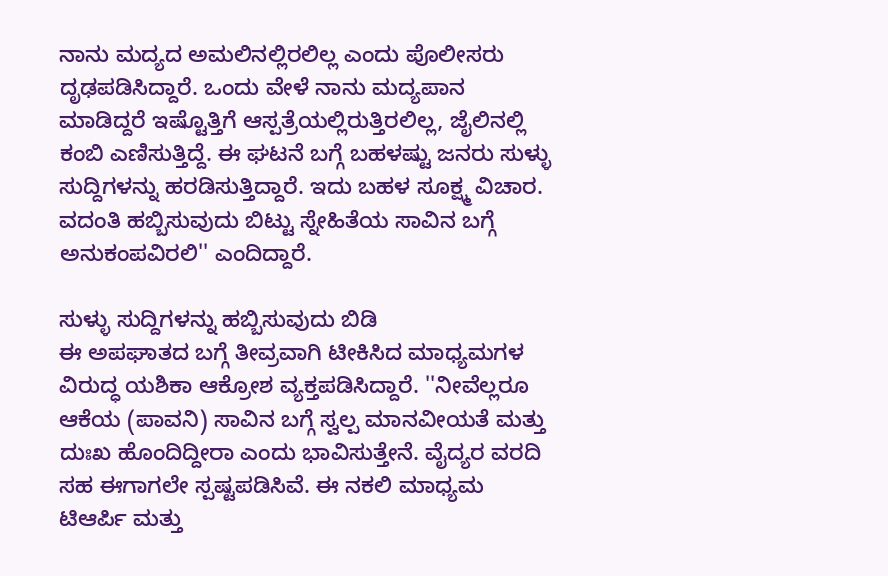ನಾನು ಮದ್ಯದ ಅಮಲಿನಲ್ಲಿರಲಿಲ್ಲ ಎಂದು ಪೊಲೀಸರು ದೃಢಪಡಿಸಿದ್ದಾರೆ. ಒಂದು ವೇಳೆ ನಾನು ಮದ್ಯಪಾನ ಮಾಡಿದ್ದರೆ ಇಷ್ಟೊತ್ತಿಗೆ ಆಸ್ಪತ್ರೆಯಲ್ಲಿರುತ್ತಿರಲಿಲ್ಲ, ಜೈಲಿನಲ್ಲಿ ಕಂಬಿ ಎಣಿಸುತ್ತಿದ್ದೆ. ಈ ಘಟನೆ ಬಗ್ಗೆ ಬಹಳಷ್ಟು ಜನರು ಸುಳ್ಳು ಸುದ್ದಿಗಳನ್ನು ಹರಡಿಸುತ್ತಿದ್ದಾರೆ. ಇದು ಬಹಳ ಸೂಕ್ಷ್ಮ ವಿಚಾರ. ವದಂತಿ ಹಬ್ಬಿಸುವುದು ಬಿಟ್ಟು ಸ್ನೇಹಿತೆಯ ಸಾವಿನ ಬಗ್ಗೆ ಅನುಕಂಪವಿರಲಿ'' ಎಂದಿದ್ದಾರೆ.

ಸುಳ್ಳು ಸುದ್ದಿಗಳನ್ನು ಹಬ್ಬಿಸುವುದು ಬಿಡಿ
ಈ ಅಪಘಾತದ ಬಗ್ಗೆ ತೀವ್ರವಾಗಿ ಟೀಕಿಸಿದ ಮಾಧ್ಯಮಗಳ ವಿರುದ್ಧ ಯಶಿಕಾ ಆಕ್ರೋಶ ವ್ಯಕ್ತಪಡಿಸಿದ್ದಾರೆ. ''ನೀವೆಲ್ಲರೂ ಆಕೆಯ (ಪಾವನಿ) ಸಾವಿನ ಬಗ್ಗೆ ಸ್ವಲ್ಪ ಮಾನವೀಯತೆ ಮತ್ತು ದುಃಖ ಹೊಂದಿದ್ದೀರಾ ಎಂದು ಭಾವಿಸುತ್ತೇನೆ. ವೈದ್ಯರ ವರದಿ ಸಹ ಈಗಾಗಲೇ ಸ್ಪಷ್ಟಪಡಿಸಿವೆ. ಈ ನಕಲಿ ಮಾಧ್ಯಮ ಟಿಆರ್ಪಿ ಮತ್ತು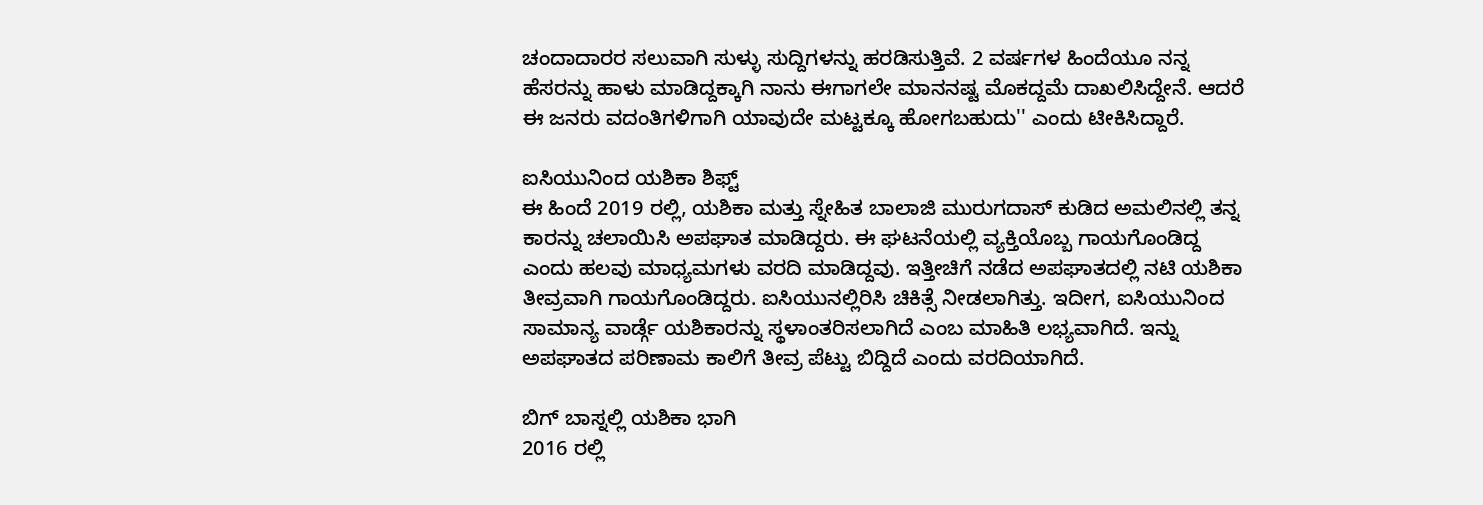ಚಂದಾದಾರರ ಸಲುವಾಗಿ ಸುಳ್ಳು ಸುದ್ದಿಗಳನ್ನು ಹರಡಿಸುತ್ತಿವೆ. 2 ವರ್ಷಗಳ ಹಿಂದೆಯೂ ನನ್ನ ಹೆಸರನ್ನು ಹಾಳು ಮಾಡಿದ್ದಕ್ಕಾಗಿ ನಾನು ಈಗಾಗಲೇ ಮಾನನಷ್ಟ ಮೊಕದ್ದಮೆ ದಾಖಲಿಸಿದ್ದೇನೆ. ಆದರೆ ಈ ಜನರು ವದಂತಿಗಳಿಗಾಗಿ ಯಾವುದೇ ಮಟ್ಟಕ್ಕೂ ಹೋಗಬಹುದು'' ಎಂದು ಟೀಕಿಸಿದ್ದಾರೆ.

ಐಸಿಯುನಿಂದ ಯಶಿಕಾ ಶಿಫ್ಟ್
ಈ ಹಿಂದೆ 2019 ರಲ್ಲಿ, ಯಶಿಕಾ ಮತ್ತು ಸ್ನೇಹಿತ ಬಾಲಾಜಿ ಮುರುಗದಾಸ್ ಕುಡಿದ ಅಮಲಿನಲ್ಲಿ ತನ್ನ ಕಾರನ್ನು ಚಲಾಯಿಸಿ ಅಪಘಾತ ಮಾಡಿದ್ದರು. ಈ ಘಟನೆಯಲ್ಲಿ ವ್ಯಕ್ತಿಯೊಬ್ಬ ಗಾಯಗೊಂಡಿದ್ದ ಎಂದು ಹಲವು ಮಾಧ್ಯಮಗಳು ವರದಿ ಮಾಡಿದ್ದವು. ಇತ್ತೀಚಿಗೆ ನಡೆದ ಅಪಘಾತದಲ್ಲಿ ನಟಿ ಯಶಿಕಾ ತೀವ್ರವಾಗಿ ಗಾಯಗೊಂಡಿದ್ದರು. ಐಸಿಯುನಲ್ಲಿರಿಸಿ ಚಿಕಿತ್ಸೆ ನೀಡಲಾಗಿತ್ತು. ಇದೀಗ, ಐಸಿಯುನಿಂದ ಸಾಮಾನ್ಯ ವಾರ್ಡ್ಗೆ ಯಶಿಕಾರನ್ನು ಸ್ಥಳಾಂತರಿಸಲಾಗಿದೆ ಎಂಬ ಮಾಹಿತಿ ಲಭ್ಯವಾಗಿದೆ. ಇನ್ನು ಅಪಘಾತದ ಪರಿಣಾಮ ಕಾಲಿಗೆ ತೀವ್ರ ಪೆಟ್ಟು ಬಿದ್ದಿದೆ ಎಂದು ವರದಿಯಾಗಿದೆ.

ಬಿಗ್ ಬಾಸ್ನಲ್ಲಿ ಯಶಿಕಾ ಭಾಗಿ
2016 ರಲ್ಲಿ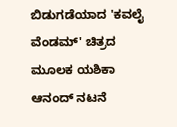ಬಿಡುಗಡೆಯಾದ 'ಕವಲೈ ವೆಂಡಮ್' ಚಿತ್ರದ ಮೂಲಕ ಯಶಿಕಾ ಆನಂದ್ ನಟನೆ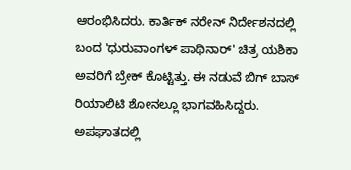ಆರಂಭಿಸಿದರು. ಕಾರ್ತಿಕ್ ನರೇನ್ ನಿರ್ದೇಶನದಲ್ಲಿ ಬಂದ 'ಧುರುವಾಂಗಳ್ ಪಾಥಿನಾರ್' ಚಿತ್ರ ಯಶಿಕಾ ಅವರಿಗೆ ಬ್ರೇಕ್ ಕೊಟ್ಟಿತ್ತು. ಈ ನಡುವೆ ಬಿಗ್ ಬಾಸ್ ರಿಯಾಲಿಟಿ ಶೋನಲ್ಲೂ ಭಾಗವಹಿಸಿದ್ದರು. ಅಪಘಾತದಲ್ಲಿ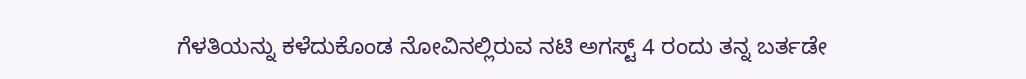ಗೆಳತಿಯನ್ನು ಕಳೆದುಕೊಂಡ ನೋವಿನಲ್ಲಿರುವ ನಟಿ ಅಗಸ್ಟ್ 4 ರಂದು ತನ್ನ ಬರ್ತಡೇ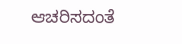ಆಚರಿಸದಂತೆ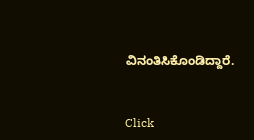ವಿನಂತಿಸಿಕೊಂಡಿದ್ದಾರೆ.


Click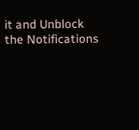it and Unblock the Notifications